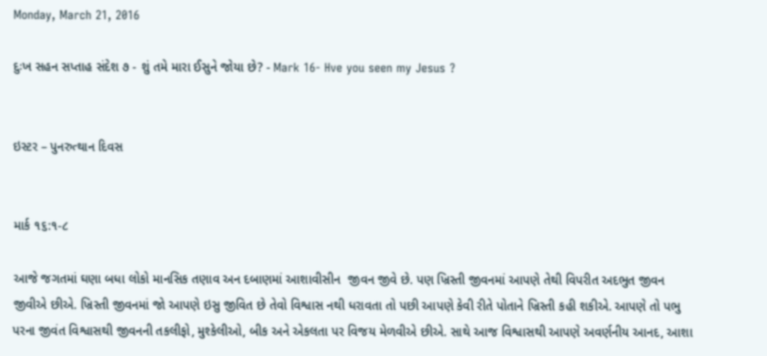Monday, March 21, 2016

દુઃખ સહન સપ્તાહ સંદેશ ૭ - શું તમે મારા ઈસુને જોયા છે? - Mark 16- Hve you seen my Jesus ?


ઇસ્ટર – પુનરુત્થાન દિવસ


માર્ક ૧૬:૧-૮

આજે જગતમાં ઘણા બધા લોકો માનસિક તણાવ અન દબાણમાં આશાવીસીન  જીવન જીવે છે. પણ ખ્રિસ્તી જીવનમાં આપણે તેથી વિપરીત અદભુત જીવન જીવીએ છીએ. ખ્રિસ્તી જીવનમાં જો આપણે ઇસુ જીવિત છે તેવો વિશ્વાસ નથી ધરાવતા તો પછી આપણે કેવી રીતે પોતાને ખ્રિસ્તી કહી શકીએ. આપણે તો પભુ પરના જીવંત વિશ્વાસથી જીવનની તકલીફો, મુશ્કેલીઓ, બીક અને એકલતા પર વિજય મેળવીએ છીએ. સાથે આજ વિશ્વાસથી આપણે અવર્ણનીય આનદ, આશા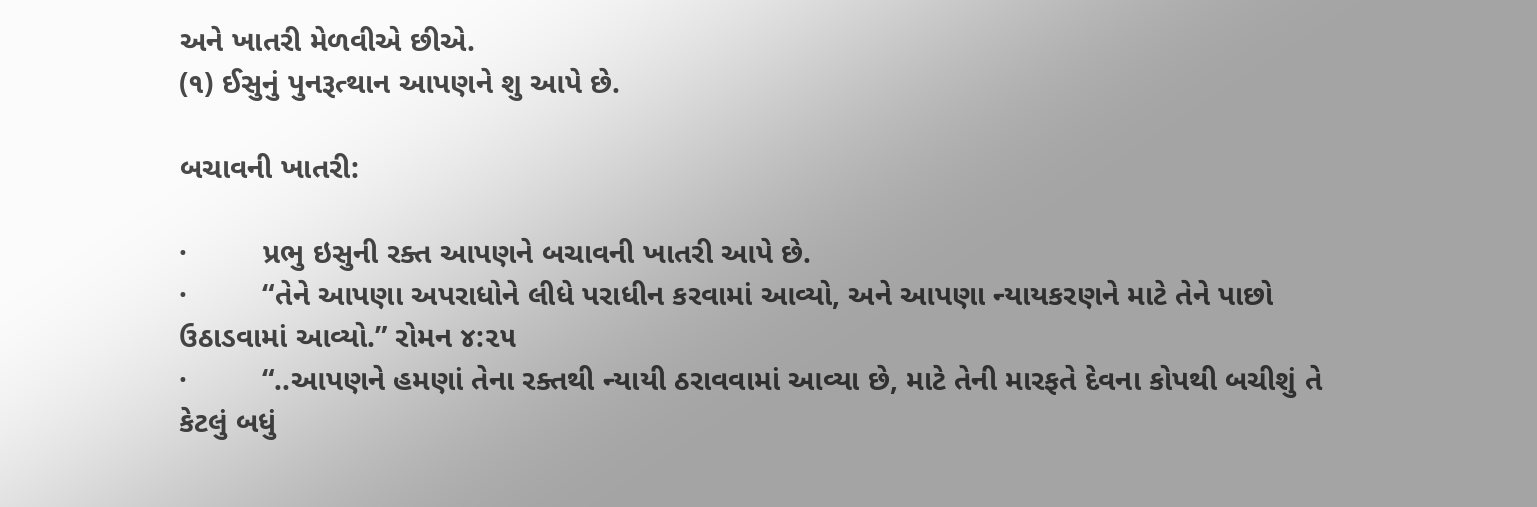અને ખાતરી મેળવીએ છીએ.
(૧) ઈસુનું પુનરૂત્થાન આપણને શુ આપે છે.

બચાવની ખાતરી:

·         પ્રભુ ઇસુની રક્ત આપણને બચાવની ખાતરી આપે છે.
·         “તેને આપણા અપરાધોને લીધે પરાધીન કરવામાં આવ્યો, અને આપણા ન્યાયકરણને માટે તેને પાછો ઉઠાડવામાં આવ્યો.” રોમન ૪:૨૫
·         “..આપણને હમણાં તેના રક્તથી ન્યાયી ઠરાવવામાં આવ્યા છે, માટે તેની મારફતે દેવના કોપથી બચીશું તે કેટલું બધું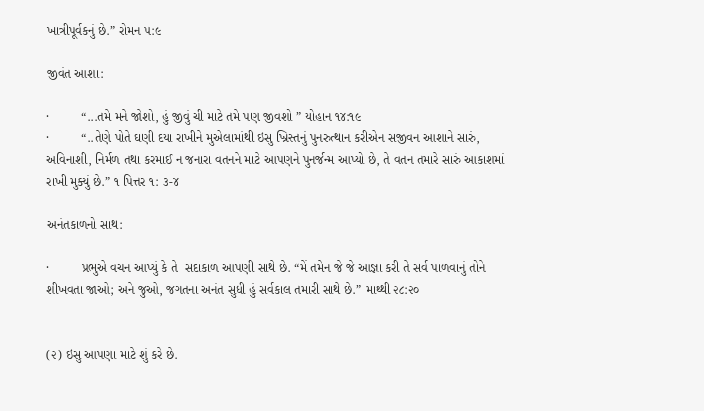ખાત્રીપૂર્વકનું છે.” રોમન ૫:૯

જીવંત આશા:

·         “...તમે મને જોશો, હું જીવું ચી માટે તમે પણ જીવશો ” યોહાન ૧૪:૧૯
·         “..તેણે પોતે ઘણી દયા રાખીને મુએલામાંથી ઇસુ ખ્રિસ્તનું પુનરુત્થાન કરીએન સજીવન આશાને સારું, અવિનાશી, નિર્મળ તથા કરમાઈ ન જનારા વતનને માટે આપણને પુનર્જન્મ આપ્યો છે, તે વતન તમારે સારું આકાશમાં રાખી મુક્યું છે.” ૧ પિત્તર ૧: ૩-૪

અનંતકાળનો સાથ:

·         પ્રભુએ વચન આપ્યું કે તે  સદાકાળ આપણી સાથે છે. “મેં તમેન જે જે આજ્ઞા કરી તે સર્વ પાળવાનું તોને શીખવતા જાઓ; અને જુઓ, જગતના અનંત સુધી હું સર્વકાલ તમારી સાથે છે.” માથ્થી ૨૮:૨૦


(૨) ઇસુ આપણા માટે શું કરે છે.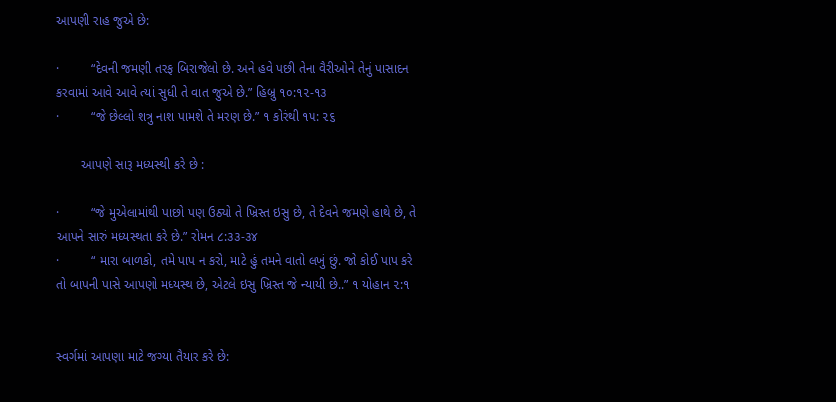આપણી રાહ જુએ છે:

·         “દેવની જમણી તરફ બિરાજેલો છે. અને હવે પછી તેના વૈરીઓને તેનું પાસાદન કરવામાં આવે આવે ત્યાં સુધી તે વાત જુએ છે.” હિબ્રુ ૧૦:૧૨-૧૩
·         “જે છેલ્લો શત્રુ નાશ પામશે તે મરણ છે.” ૧ કોરંથી ૧૫: ૨૬

       આપણે સારૂ મધ્યસ્થી કરે છે :

·         “જે મુએલામાંથી પાછો પણ ઉઠ્યો તે ખ્રિસ્ત ઇસુ છે, તે દેવને જમણે હાથે છે, તે આપને સારું મધ્યસ્થતા કરે છે.” રોમન ૮:૩૩-૩૪
·         “ મારા બાળકો, તમે પાપ ન કરો, માટે હું તમને વાતો લખું છું. જો કોઈ પાપ કરે તો બાપની પાસે આપણો મધ્યસ્થ છે, એટલે ઇસુ ખ્રિસ્ત જે ન્યાયી છે..” ૧ યોહાન ૨:૧


સ્વર્ગમાં આપણા માટે જગ્યા તૈયાર કરે છે: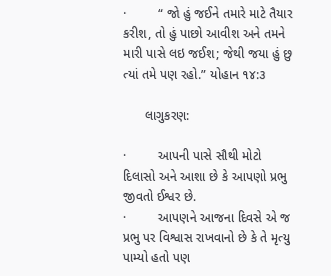·         “ જો હું જઈને તમારે માટે તૈયાર કરીશ, તો હું પાછો આવીશ અને તમને મારી પાસે લઇ જઈશ; જેથી જયા હું છુ ત્યાં તમે પણ રહો.” યોહાન ૧૪:૩

      લાગુકરણ:

·         આપની પાસે સૌથી મોટો દિલાસો અને આશા છે કે આપણો પ્રભુ જીવતો ઈશ્વર છે.
·         આપણને આજના દિવસે એ જ પ્રભુ પર વિશ્વાસ રાખવાનો છે કે તે મૃત્યુ પામ્યો હતો પણ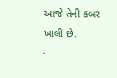આજે તેની કબર ખાલી છે.
·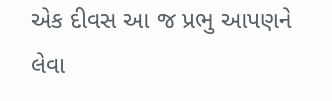એક દીવસ આ જ પ્રભુ આપણને લેવા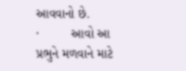આવવાનો છે.
·         આવો આ પ્રભુને મળવાને માટે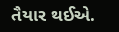તૈયાર થઈએ.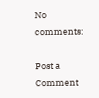No comments:

Post a Comment